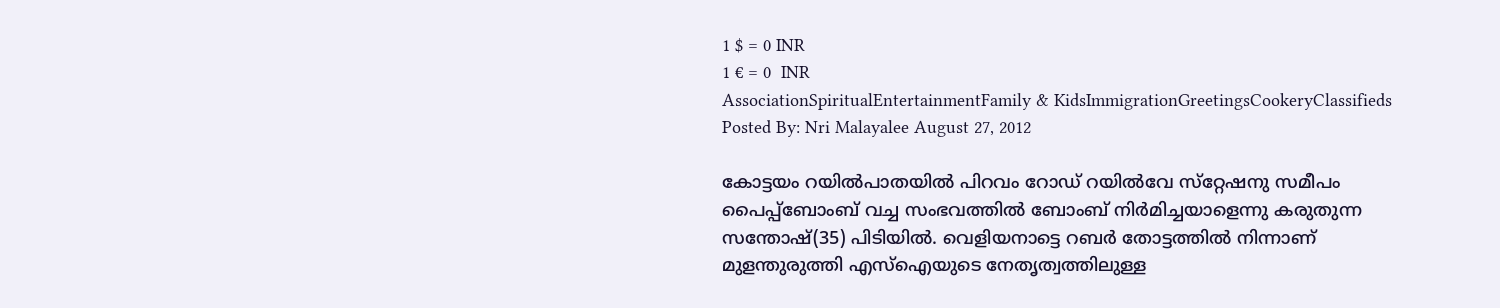1 $ = 0 INR
1 € = 0  INR
AssociationSpiritualEntertainmentFamily & KidsImmigrationGreetingsCookeryClassifieds
Posted By: Nri Malayalee August 27, 2012

കോട്ടയം റയില്‍പാതയില്‍ പിറവം റോഡ് റയില്‍വേ സ്‌റ്റേഷനു സമീപം പൈപ്പ്‌ബോംബ് വച്ച സംഭവത്തില്‍ ബോംബ് നിര്‍മിച്ചയാളെന്നു കരുതുന്ന സന്തോഷ്(35) പിടിയില്‍. വെളിയനാട്ടെ റബര്‍ തോട്ടത്തില്‍ നിന്നാണ് മുളന്തുരുത്തി എസ്‌ഐയുടെ നേതൃത്വത്തിലുള്ള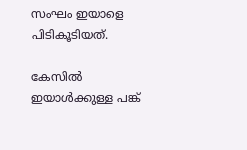സംഘം ഇയാളെ പിടികൂടിയത്.

കേസില്‍ ഇയാള്‍ക്കുള്ള പങ്ക്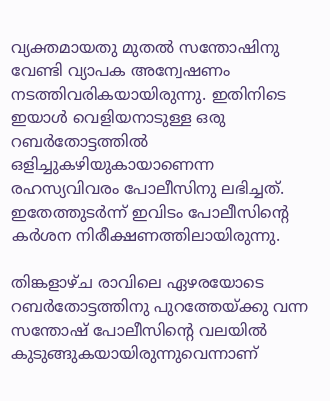വ്യക്തമായതു മുതല്‍ സന്തോഷിനു വേണ്ടി വ്യാപക അന്വേഷണം നടത്തിവരികയായിരുന്നു. ഇതിനിടെ ഇയാള്‍ വെളിയനാടുള്ള ഒരു റബര്‍തോട്ടത്തില്‍ ഒളിച്ചുകഴിയുകായാണെന്ന രഹസ്യവിവരം പോലീസിനു ലഭിച്ചത്. ഇതേത്തുടര്‍ന്ന് ഇവിടം പോലീസിന്റെ കര്‍ശന നിരീക്ഷണത്തിലായിരുന്നു.

തിങ്കളാഴ്ച രാവിലെ ഏഴരയോടെ റബര്‍തോട്ടത്തിനു പുറത്തേയ്ക്കു വന്ന സന്തോഷ് പോലീസിന്റെ വലയില്‍ കുടുങ്ങുകയായിരുന്നുവെന്നാണ്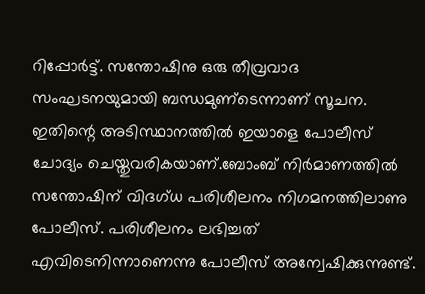റിപ്പോര്‍ട്ട്. സന്തോഷിനു ഒരു തീവ്രവാദ സംഘടനയുമായി ബന്ധമുണ്‌ടെന്നാണ് സൂചന. ഇതിന്റെ അടിസ്ഥാനത്തില്‍ ഇയാളെ പോലീസ് ചോദ്യം ചെയ്തുവരികയാണ്.ബോംബ് നിര്‍മാണത്തില്‍ സന്തോഷിന് വിദഗ്ധ പരിശീലനം നിഗമനത്തിലാണു പോലീസ്. പരിശീലനം ലഭിച്ചത് എവിടെനിന്നാണെന്നു പോലീസ് അന്വേഷിക്കുന്നുണ്ട്.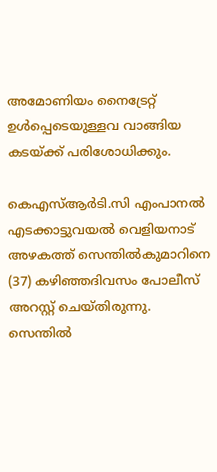അമോണിയം നൈട്രേറ്റ് ഉള്‍പ്പെടെയുള്ളവ വാങ്ങിയ കടയ്ക്ക് പരിശോധിക്കും.

കെഎസ്ആര്‍ടി.സി എംപാനല്‍ എടക്കാട്ടുവയല്‍ വെളിയനാട് അഴകത്ത് സെന്തില്‍കുമാറിനെ (37) കഴിഞ്ഞദിവസം പോലീസ് അറസ്റ്റ് ചെയ്തിരുന്നു. സെന്തില്‍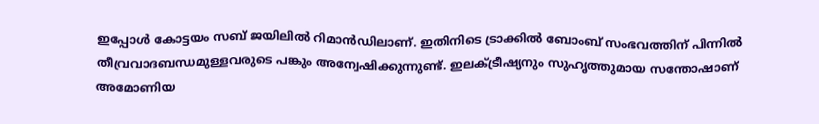ഇപ്പോള്‍ കോട്ടയം സബ് ജയിലില്‍ റിമാന്‍ഡിലാണ്. ഇതിനിടെ ട്രാക്കില്‍ ബോംബ് സംഭവത്തിന് പിന്നില്‍ തീവ്രവാദബന്ധമുള്ളവരുടെ പങ്കും അന്വേഷിക്കുന്നുണ്ട്. ഇലക്ട്രീഷ്യനും സുഹൃത്തുമായ സന്തോഷാണ് അമോണിയ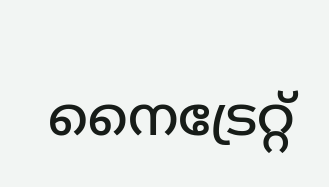നൈട്രേറ്റ്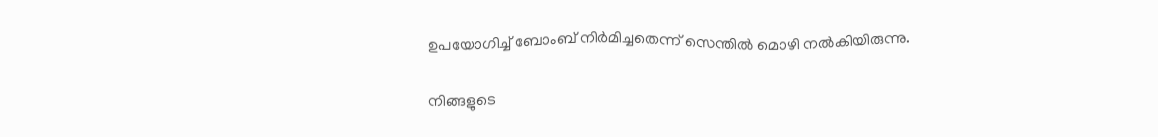ഉപയോഗിച്ച് ബോംബ് നിര്‍മിച്ചതെന്ന് സെന്തില്‍ മൊഴി നല്‍കിയിരുന്നു.

നിങ്ങളുടെ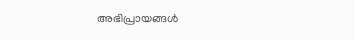അഭിപ്രായങ്ങള്‍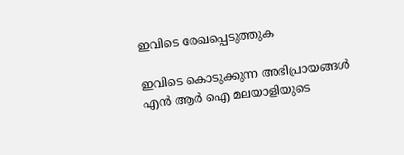ഇവിടെ രേഖപ്പെടുത്തുക

ഇവിടെ കൊടുക്കുന്ന അഭിപ്രായങ്ങള്‍ എന്‍ ആര്‍ ഐ മലയാളിയുടെ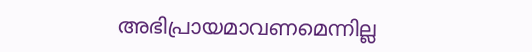അഭിപ്രായമാവണമെന്നില്ല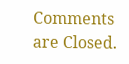Comments are Closed.